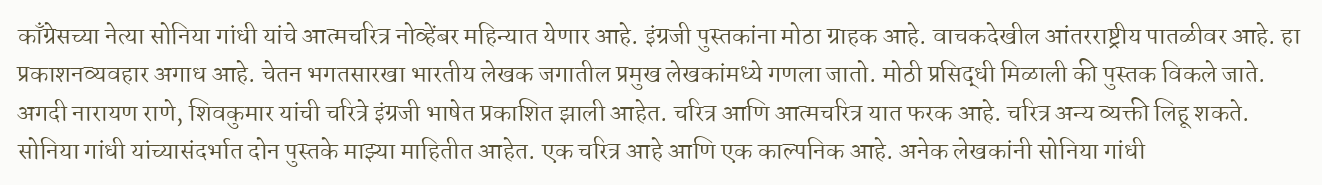काँग्रेसच्या नेत्या सोनिया गांधी यांचे आत्मचरित्र नोव्हेंबर महिन्यात येणार आहे. इंग्रजी पुस्तकांना मोठा ग्राहक आहे. वाचकदेखील आंतरराष्ट्रीय पातळीवर आहे. हा प्रकाशनव्यवहार अगाध आहे. चेतन भगतसारखा भारतीय लेखक जगातील प्रमुख लेखकांमध्ये गणला जातो. मोठी प्रसिद्धी मिळाली की पुस्तक विकले जाते. अगदी नारायण राणे, शिवकुमार यांची चरित्रे इंग्रजी भाषेत प्रकाशित झाली आहेत. चरित्र आणि आत्मचरित्र यात फरक आहे. चरित्र अन्य व्यक्ती लिहू शकते. सोनिया गांधी यांच्यासंदर्भात दोन पुस्तके माझ्या माहितीत आहेत. एक चरित्र आहे आणि एक काल्पनिक आहे. अनेक लेखकांनी सोनिया गांधी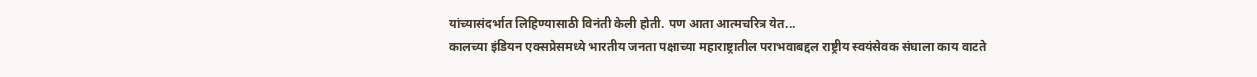यांच्यासंदर्भात लिहिण्यासाठी विनंती केली होती. पण आता आत्मचरित्र येत...
कालच्या इंडियन एक्सप्रेसमध्ये भारतीय जनता पक्षाच्या महाराष्ट्रातील पराभवाबद्दल राष्ट्रीय स्वयंसेवक संघाला काय वाटते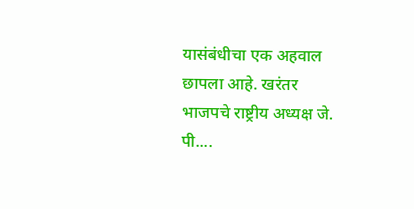यासंबंधीचा एक अहवाल छापला आहे. खरंतर भाजपचे राष्ट्रीय अध्यक्ष जे. पी....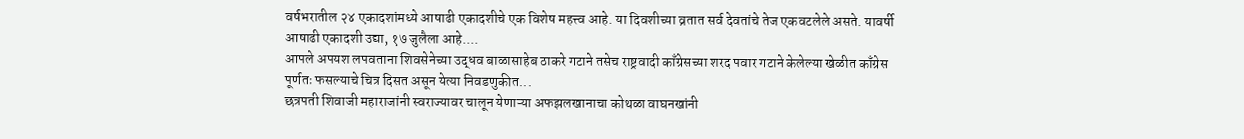वर्षभरातील २४ एकादशांमध्ये आषाढी एकादशीचे एक विशेष महत्त्व आहे. या दिवशीच्या व्रतात सर्व देवतांचे तेज एकवटलेले असते. यावर्षी आषाढी एकादशी उद्या, १७ जुलैला आहे....
आपले अपयश लपवताना शिवसेनेच्या उद्धव बाळासाहेब ठाकरे गटाने तसेच राष्ट्रवादी काँग्रेसच्या शरद पवार गटाने केलेल्या खेळीत काँग्रेस पूर्णतः फसल्याचे चित्र दिसत असून येत्या निवडणुकीत...
छत्रपती शिवाजी महाराजांनी स्वराज्यावर चालून येणाऱ्या अफझलखानाचा कोथळा वाघनखांनी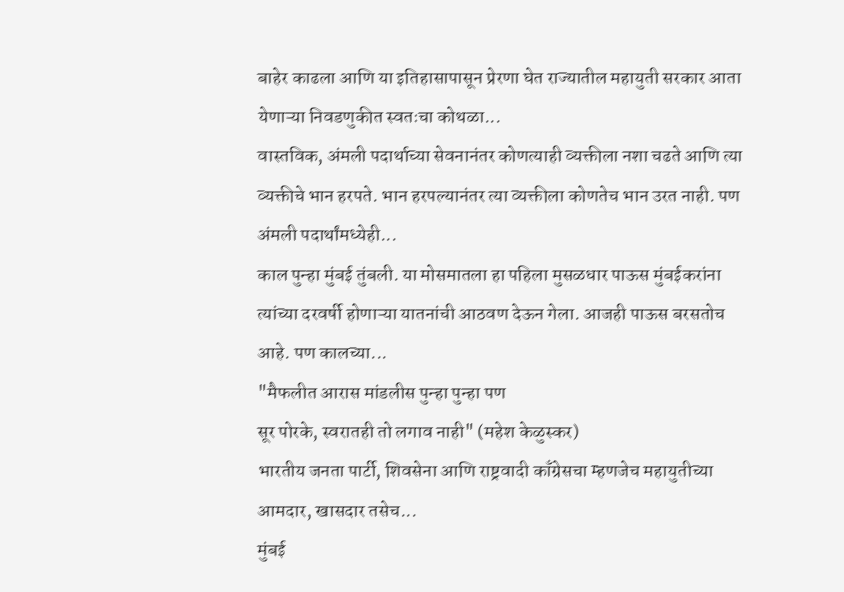बाहेर काढला आणि या इतिहासापासून प्रेरणा घेत राज्यातील महायुती सरकार आता येणाऱ्या निवडणुकीत स्वतःचा कोथळा...
वास्तविक, अंमली पदार्थाच्या सेवनानंतर कोणत्याही व्यक्तीला नशा चढते आणि त्या व्यक्तीचे भान हरपते. भान हरपल्यानंतर त्या व्यक्तीला कोणतेच भान उरत नाही. पण अंमली पदार्थांमध्येही...
काल पुन्हा मुंबई तुंबली. या मोसमातला हा पहिला मुसळधार पाऊस मुंबईकरांना त्यांच्या दरवर्षी होणाऱ्या यातनांची आठवण देऊन गेला. आजही पाऊस बरसतोच आहे. पण कालच्या...
"मैफलीत आरास मांडलीस पुन्हा पुन्हा पण
सूर पोरके, स्वरातही तो लगाव नाही" (महेश केळुस्कर)
भारतीय जनता पार्टी, शिवसेना आणि राष्ट्रवादी काँग्रेसचा म्हणजेच महायुतीच्या आमदार, खासदार तसेच...
मुंबई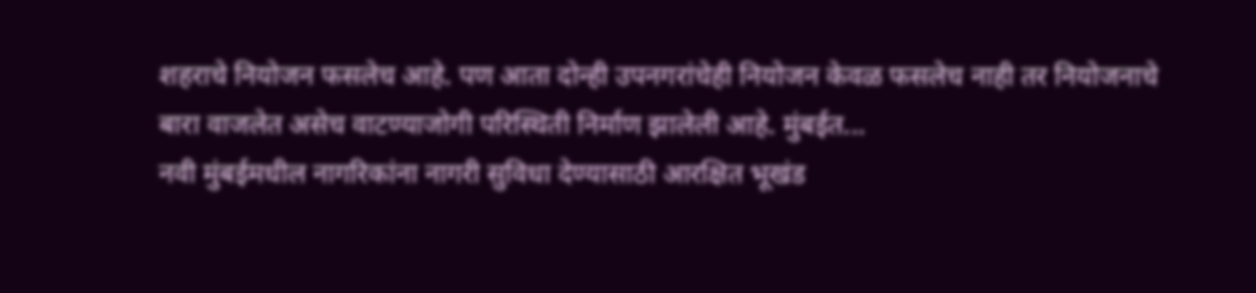शहराचे नियोजन फसलेच आहे. पण आता दोन्ही उपनगरांचेही नियोजन केवळ फसलेच नाही तर नियोजनाचे बारा वाजलेत असेच वाटण्याजोगी परिस्थिती निर्माण झालेली आहे. मुंबईत...
नवी मुंबईमधील नागरिकांना नागरी सुविधा देण्यासाठी आरक्षित भूखंड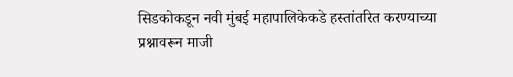सिडकोकडून नवी मुंबई महापालिकेकडे हस्तांतरित करण्याच्या प्रश्नावरून माजी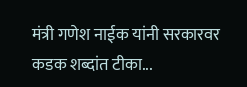मंत्री गणेश नाईक यांनी सरकारवर कडक शब्दांत टीका...